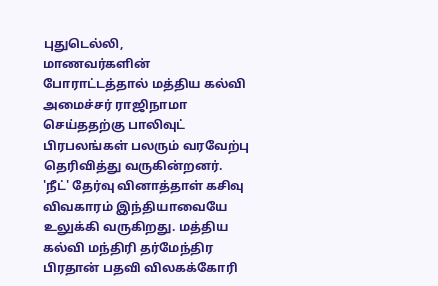புதுடெல்லி,
மாணவர்களின் போராட்டத்தால் மத்திய கல்வி அமைச்சர் ராஜிநாமா செய்ததற்கு பாலிவுட் பிரபலங்கள் பலரும் வரவேற்பு தெரிவித்து வருகின்றனர்.
'நீட்' தேர்வு வினாத்தாள் கசிவு விவகாரம் இந்தியாவையே உலுக்கி வருகிறது. மத்திய கல்வி மந்திரி தர்மேந்திர பிரதான் பதவி விலகக்கோரி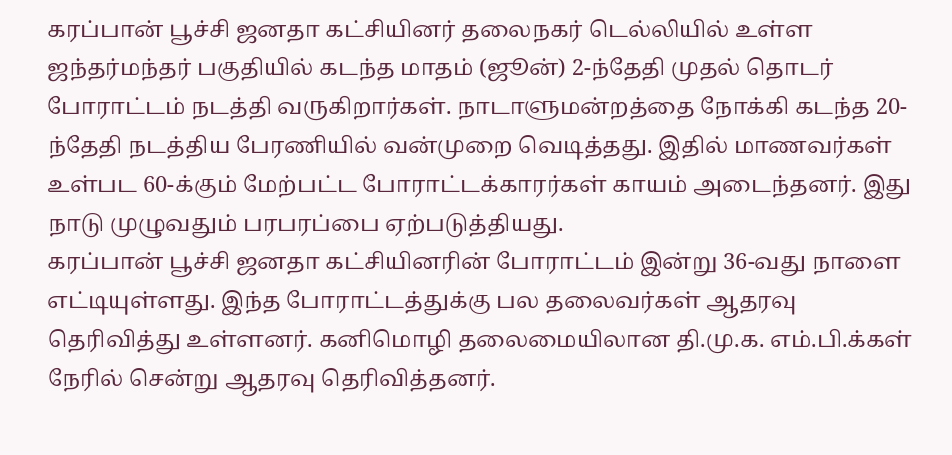கரப்பான் பூச்சி ஜனதா கட்சியினர் தலைநகர் டெல்லியில் உள்ள ஜந்தர்மந்தர் பகுதியில் கடந்த மாதம் (ஜூன்) 2-ந்தேதி முதல் தொடர் போராட்டம் நடத்தி வருகிறார்கள். நாடாளுமன்றத்தை நோக்கி கடந்த 20-ந்தேதி நடத்திய பேரணியில் வன்முறை வெடித்தது. இதில் மாணவர்கள் உள்பட 60-க்கும் மேற்பட்ட போராட்டக்காரர்கள் காயம் அடைந்தனர். இது நாடு முழுவதும் பரபரப்பை ஏற்படுத்தியது.
கரப்பான் பூச்சி ஜனதா கட்சியினரின் போராட்டம் இன்று 36-வது நாளை எட்டியுள்ளது. இந்த போராட்டத்துக்கு பல தலைவர்கள் ஆதரவு தெரிவித்து உள்ளனர். கனிமொழி தலைமையிலான தி.மு.க. எம்.பி.க்கள் நேரில் சென்று ஆதரவு தெரிவித்தனர்.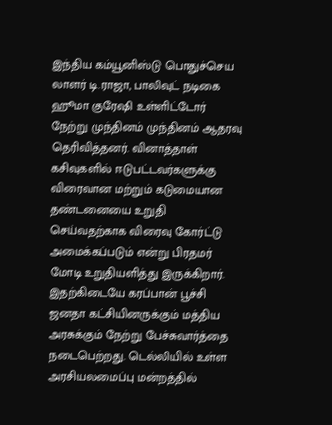இந்திய கம்யூனிஸ்டு பொதுச்செய லாளர் டி.ராஜா, பாலிவுட் நடிகை ஹூமா குரேஷி உள்ளிட்டோர் நேற்று முந்தினம் முந்தினம் ஆதரவு தெரிவித்தனர். வினாத்தாள் கசிவுகளில் ஈடுபட்டவர்களுக்கு விரைவான மற்றும் கடுமையான தண்டனையை உறுதி செய்வதற்காக விரைவு கோர்ட்டு அமைக்கப்படும் என்று பிரதமர் மோடி உறுதியளித்து இருக்கிறார்.
இதற்கிடையே கரப்பான் பூச்சி ஜனதா கட்சியினருக்கும் மத்திய அரசுக்கும் நேற்று பேச்சுவார்த்தை நடைபெற்றது. டெல்லியில் உள்ள அரசியலமைப்பு மன்றத்தில்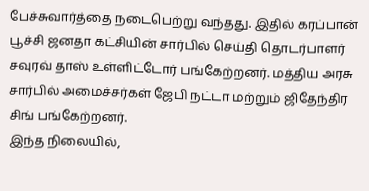பேச்சுவார்த்தை நடைபெற்று வந்தது. இதில் கரப்பான் பூச்சி ஜனதா கட்சியின் சார்பில் செய்தி தொடர்பாளர் சவுரவ் தாஸ் உள்ளிட்டோர் பங்கேற்றனர். மத்திய அரசு சார்பில் அமைச்சர்கள் ஜேபி நட்டா மற்றும் ஜிதேந்திர சிங் பங்கேற்றனர்.
இந்த நிலையில்,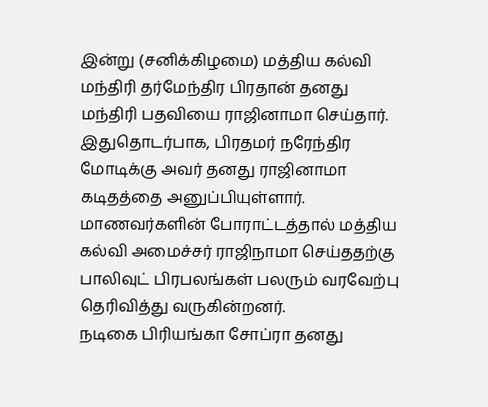இன்று (சனிக்கிழமை) மத்திய கல்வி மந்திரி தர்மேந்திர பிரதான் தனது மந்திரி பதவியை ராஜினாமா செய்தார்.
இதுதொடர்பாக, பிரதமர் நரேந்திர மோடிக்கு அவர் தனது ராஜினாமா கடிதத்தை அனுப்பியுள்ளார்.
மாணவர்களின் போராட்டத்தால் மத்திய கல்வி அமைச்சர் ராஜிநாமா செய்ததற்கு பாலிவுட் பிரபலங்கள் பலரும் வரவேற்பு தெரிவித்து வருகின்றனர்.
நடிகை பிரியங்கா சோப்ரா தனது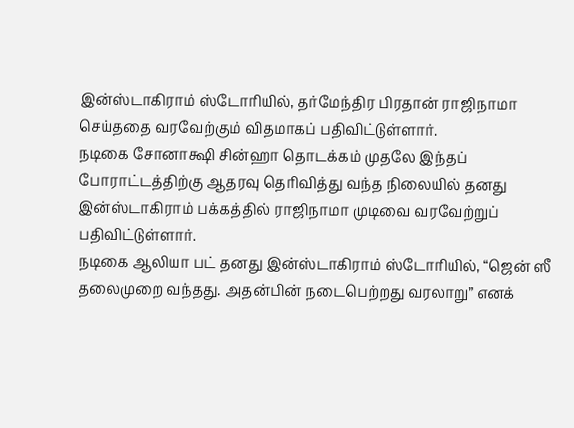இன்ஸ்டாகிராம் ஸ்டோரியில், தர்மேந்திர பிரதான் ராஜிநாமா செய்ததை வரவேற்கும் விதமாகப் பதிவிட்டுள்ளார்.
நடிகை சோனாக்ஷி சின்ஹா தொடக்கம் முதலே இந்தப் போராட்டத்திற்கு ஆதரவு தெரிவித்து வந்த நிலையில் தனது இன்ஸ்டாகிராம் பக்கத்தில் ராஜிநாமா முடிவை வரவேற்றுப் பதிவிட்டுள்ளார்.
நடிகை ஆலியா பட் தனது இன்ஸ்டாகிராம் ஸ்டோரியில், “ஜென் ஸீ தலைமுறை வந்தது. அதன்பின் நடைபெற்றது வரலாறு” எனக்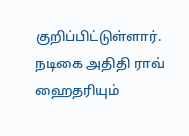குறிப்பிட்டுள்ளார்.
நடிகை அதிதி ராவ் ஹைதரியும்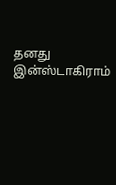தனது இன்ஸ்டாகிராம்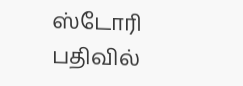ஸ்டோரி பதிவில்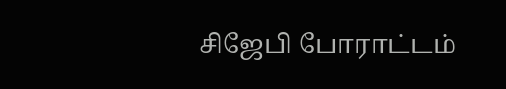சிஜேபி போராட்டம்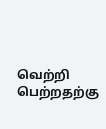வெற்றி பெற்றதற்கு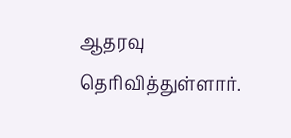ஆதரவு தெரிவித்துள்ளார்.